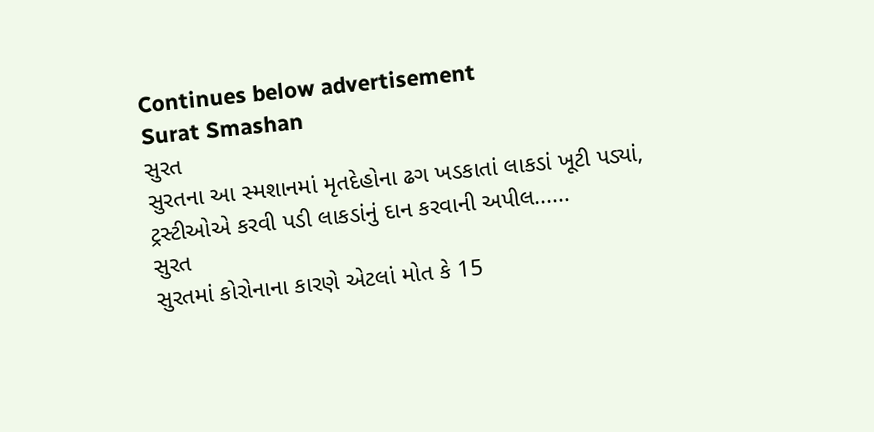Continues below advertisement
Surat Smashan
સુરત
સુરતના આ સ્મશાનમાં મૃતદેહોના ઢગ ખડકાતાં લાકડાં ખૂટી પડ્યાં, ટ્રસ્ટીઓએ કરવી પડી લાકડાંનું દાન કરવાની અપીલ......
સુરત
સુરતમાં કોરોનાના કારણે એટલાં મોત કે 15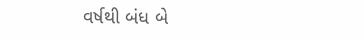વર્ષથી બંધ બે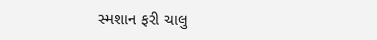સ્મશાન ફરી ચાલુ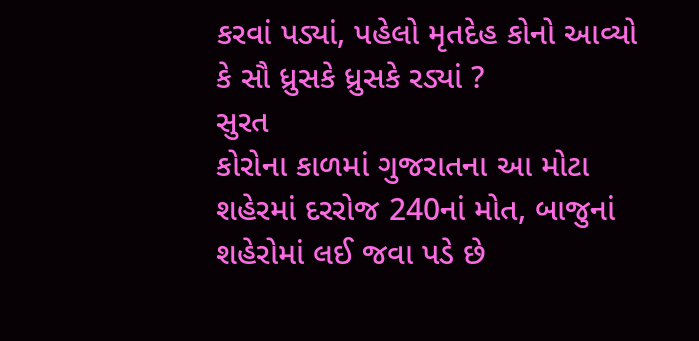કરવાં પડ્યાં, પહેલો મૃતદેહ કોનો આવ્યો કે સૌ ધ્રુસકે ધ્રુસકે રડ્યાં ?
સુરત
કોરોના કાળમાં ગુજરાતના આ મોટા શહેરમાં દરરોજ 240નાં મોત, બાજુનાં શહેરોમાં લઈ જવા પડે છે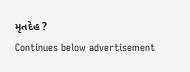મૃતદેહ ?
Continues below advertisement